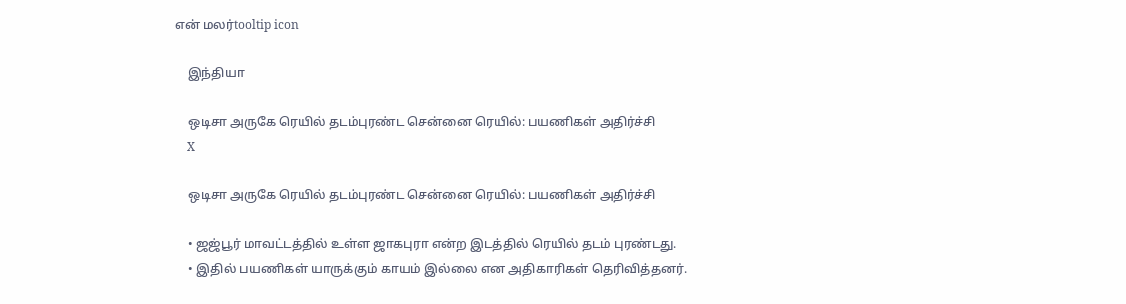என் மலர்tooltip icon

    இந்தியா

    ஒடிசா அருகே ரெயில் தடம்புரண்ட சென்னை ரெயில்: பயணிகள் அதிர்ச்சி
    X

    ஒடிசா அருகே ரெயில் தடம்புரண்ட சென்னை ரெயில்: பயணிகள் அதிர்ச்சி

    • ஜஜ்பூர் மாவட்டத்தில் உள்ள ஜாகபுரா என்ற இடத்தில் ரெயில் தடம் புரண்டது.
    • இதில் பயணிகள் யாருக்கும் காயம் இல்லை என அதிகாரிகள் தெரிவித்தனர்.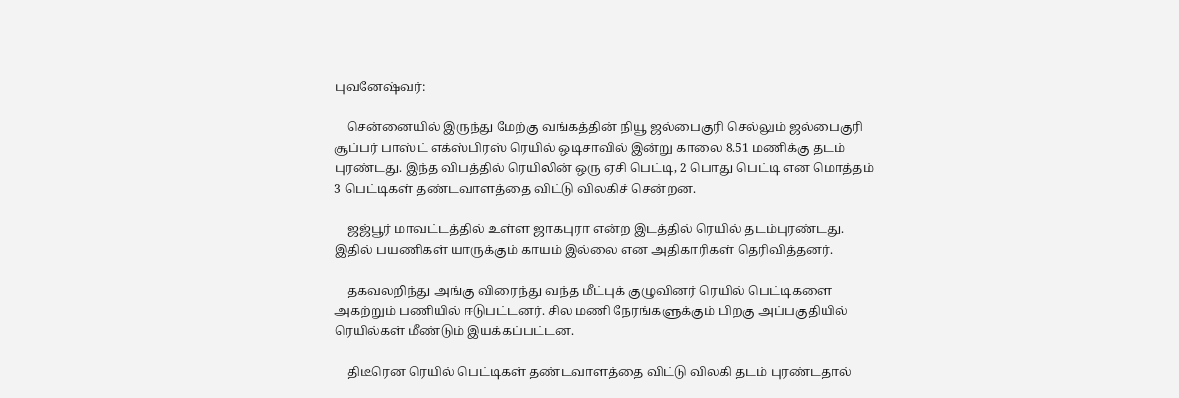புவனேஷ்வர்:

    சென்னையில் இருந்து மேற்கு வங்கத்தின் நியூ ஜல்பைகுரி செல்லும் ஜல்பைகுரி சூப்பர் பாஸ்ட் எக்ஸ்பிரஸ் ரெயில் ஒடிசாவில் இன்று காலை 8.51 மணிக்கு தடம் புரண்டது. இந்த விபத்தில் ரெயிலின் ஒரு ஏசி பெட்டி, 2 பொது பெட்டி என மொத்தம் 3 பெட்டிகள் தண்டவாளத்தை விட்டு விலகிச் சென்றன.

    ஜஜ்பூர் மாவட்டத்தில் உள்ள ஜாகபுரா என்ற இடத்தில் ரெயில் தடம்புரண்டது. இதில் பயணிகள் யாருக்கும் காயம் இல்லை என அதிகாரிகள் தெரிவித்தனர்.

    தகவலறிந்து அங்கு விரைந்து வந்த மீட்புக் குழுவினர் ரெயில் பெட்டிகளை அகற்றும் பணியில் ஈடுபட்டனர். சில மணி நேரங்களுக்கும் பிறகு அப்பகுதியில் ரெயில்கள் மீண்டும் இயக்கப்பட்டன.

    திடீரென ரெயில் பெட்டிகள் தண்டவாளத்தை விட்டு விலகி தடம் புரண்டதால்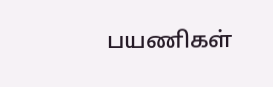பயணிகள்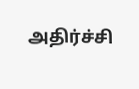அதிர்ச்சி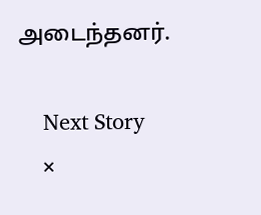அடைந்தனர்.

    Next Story
    ×